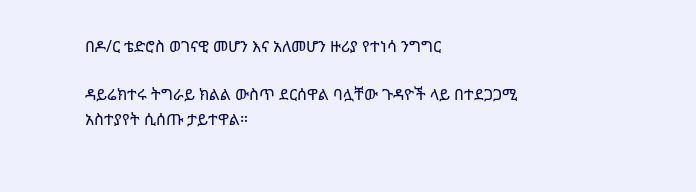በዶ/ር ቴድሮስ ወገናዊ መሆን እና አለመሆን ዙሪያ የተነሳ ንግግር

ዳይሬክተሩ ትግራይ ክልል ውስጥ ደርሰዋል ባሏቸው ጉዳዮች ላይ በተደጋጋሚ አስተያየት ሲሰጡ ታይተዋል።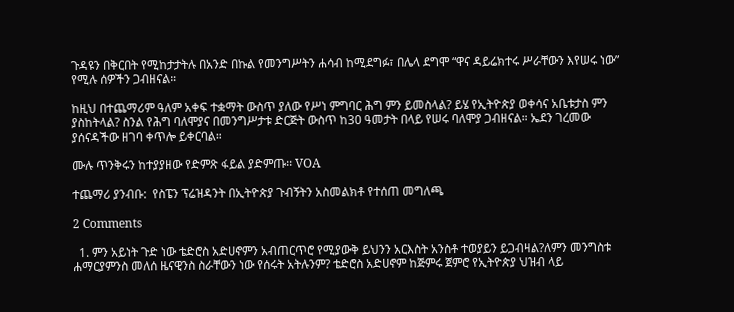ጉዳዩን በቅርበት የሚከታታትሉ በአንድ በኩል የመንግሥትን ሐሳብ ከሚደግፉ፣ በሌላ ደግሞ “ዋና ዳይሬክተሩ ሥራቸውን እየሠሩ ነው” የሚሉ ሰዎችን ጋብዘናል።

ከዚህ በተጨማሪም ዓለም አቀፍ ተቋማት ውስጥ ያለው የሥነ ምግባር ሕግ ምን ይመስላል? ይሄ የኢትዮጵያ ወቀሳና አቤቱታስ ምን ያስከትላል? ስንል የሕግ ባለሞያና በመንግሥታቱ ድርጅት ውስጥ ከ30 ዓመታት በላይ የሠሩ ባለሞያ ጋብዘናል። ኤደን ገረመው ያሰናዳችው ዘገባ ቀጥሎ ይቀርባል።

ሙሉ ጥንቅሩን ከተያያዘው የድምጽ ፋይል ያድምጡ፡፡ VOA

ተጨማሪ ያንብቡ:  የስፔን ፕሬዝዳንት በኢትዮጵያ ጉብኝትን አስመልክቶ የተሰጠ መግለጫ

2 Comments

  1. ምን አይነት ጉድ ነው ቴድሮስ አድሀኖምን አብጠርጥሮ የሚያውቅ ይህንን አርእስት አንስቶ ተወያይን ይጋብዛል?ለምን መንግስቱ ሐማርያምንስ መለሰ ዜናዊንስ ስራቸውን ነው የሰሩት አትሉንም? ቴድሮስ አድሀኖም ከጅምሩ ጀምሮ የኢትዮጵያ ህዝብ ላይ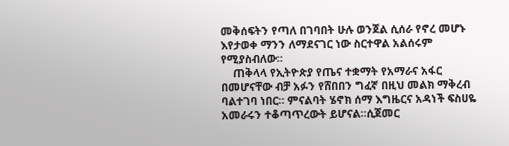መቅሰፍትን የጣለ በገባበት ሁሉ ወንጀል ሲሰራ የኖረ መሆኑ እየታወቀ ማንን ለማደናገር ነው ስርተዋል አልሰሩም የሚያስብለው።
    ጠቅላላ የኢትዮጵያ የጤና ተቋማት የአማራና አፋር በመሆናቸው ብቻ አፉን የሸበበን ግፈኛ በዚህ መልክ ማቅረብ ባልተገባ ነበር። ምናልባት ሄኖክ ሰማ እግዜርና አዳነች ፍስሀዬ አመራሩን ተቆጣጥረውት ይሆናል።ሲጀመር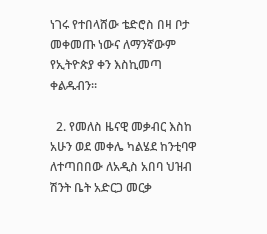ነገሩ የተበላሸው ቴድሮስ በዛ ቦታ መቀመጡ ነውና ለማንኛውም የኢትዮጵያ ቀን እስኪመጣ ቀልዱብን።

  2. የመለስ ዜናዊ መቃብር እስከ አሁን ወደ መቀሌ ካልሄደ ከንቲባዋ ለተጣበበው ለአዲስ አበባ ህዝብ ሽንት ቤት አድርጋ መርቃ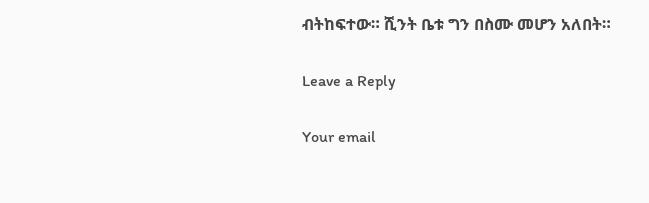ብትከፍተው። ሺንት ቤቱ ግን በስሙ መሆን አለበት።

Leave a Reply

Your email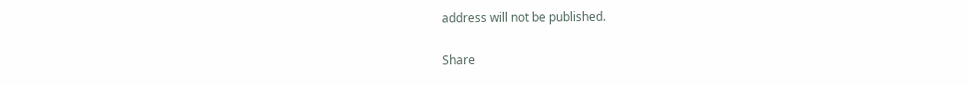address will not be published.

Share